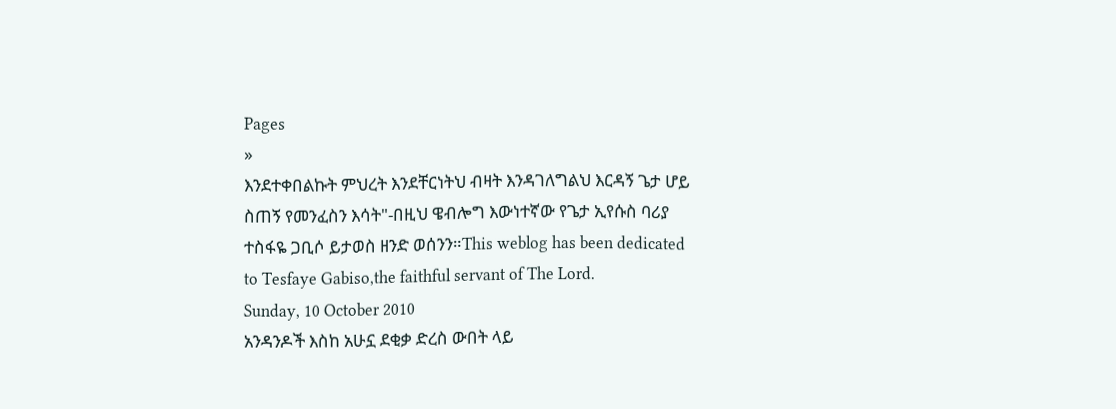Pages
»
እንደተቀበልኩት ምህረት እንደቸርነትህ ብዛት እንዳገለግልህ እርዳኝ ጌታ ሆይ ስጠኝ የመንፈስን እሳት"-በዚህ ዌብሎግ እውነተኛው የጌታ ኢየሱስ ባሪያ ተስፋዬ ጋቢሶ ይታወስ ዘንድ ወሰንን።This weblog has been dedicated to Tesfaye Gabiso,the faithful servant of The Lord.
Sunday, 10 October 2010
አንዳንዶች እስከ አሁኗ ደቂቃ ድረስ ውበት ላይ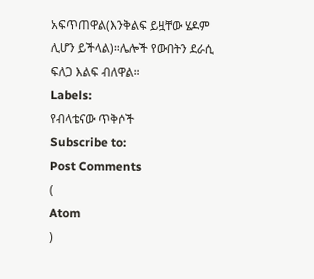አፍጥጠዋል(እንቅልፍ ይዟቸው ሄዶም ሊሆን ይችላል)።ሌሎች የውበትን ደራሲ ፍለጋ እልፍ ብለዋል።
Labels:
የብላቴናው ጥቅሶች
Subscribe to:
Post Comments
(
Atom
)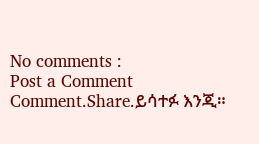No comments :
Post a Comment
Comment.Share.ይሳተፉ እንጂ።